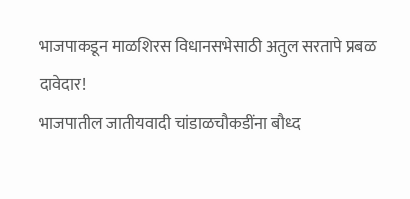भाजपाकडून माळशिरस विधानसभेसाठी अतुल सरतापे प्रबळ दावेदार!
भाजपातील जातीयवादी चांडाळचौकडींना बौध्द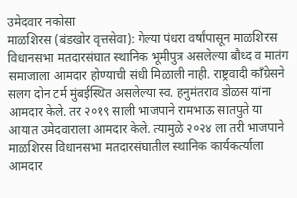उमेदवार नकोसा
माळशिरस (बंडखोर वृत्तसेवा): गेल्या पंधरा वर्षांपासून माळशिरस विधानसभा मतदारसंघात स्थानिक भूमीपुत्र असलेल्या बौध्द व मातंग समाजाला आमदार होण्याची संधी मिळाली नाही. राष्ट्रवादी काँग्रेसने सलग दोन टर्म मुंबईस्थित असलेल्या स्व. हनुमंतराव डोळस यांना आमदार केले. तर २०१९ साली भाजपाने रामभाऊ सातपुते या आयात उमेदवाराला आमदार केले. त्यामुळे २०२४ ला तरी भाजपाने माळशिरस विधानसभा मतदारसंघातील स्थानिक कार्यकर्त्याला आमदार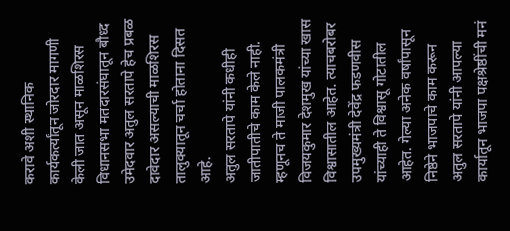करावे अशी स्थानिक कार्यकर्त्यांतून जोरदार मागणी केली जात असून माळशिरस विधानसभा मतदारसंघातून बौध्द उमेदवार अतुल सरतापे हेच प्रबळ दावेदार असल्याची माळशिरस तालुक्यातून चर्चा होताना दिसत आहे.
अतुल सरतापे यांनी कधीही जातीपातीचे काम केले नाही. म्हणूनच ते माजी पालकमंत्री विजयकुमार देशमुख यांच्या खास विश्वासातील आहेत. त्याचबरोबर उपमुख्यमंत्री देवेंद्र फडणवीस यांच्याही ते विश्वासू गोटातील आहेत. गेल्या अनेक वर्षांपासून निष्ठेने भाजपाचे काम करून अतुल सरतापे यांनी आपल्या कार्यातून भाजपा पक्षश्रेष्ठींची मनं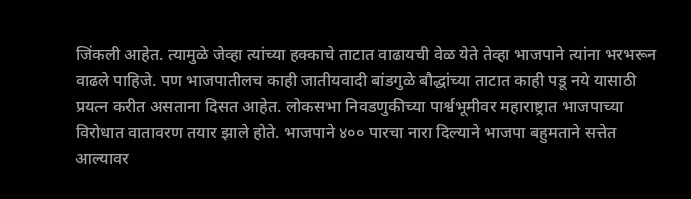जिंकली आहेत. त्यामुळे जेव्हा त्यांच्या हक्काचे ताटात वाढायची वेळ येते तेव्हा भाजपाने त्यांना भरभरून वाढले पाहिजे. पण भाजपातीलच काही जातीयवादी बांडगुळे बौद्धांच्या ताटात काही पडू नये यासाठी प्रयत्न करीत असताना दिसत आहेत. लोकसभा निवडणुकीच्या पार्श्वभूमीवर महाराष्ट्रात भाजपाच्या विरोधात वातावरण तयार झाले होते. भाजपाने ४०० पारचा नारा दिल्याने भाजपा बहुमताने सत्तेत आल्यावर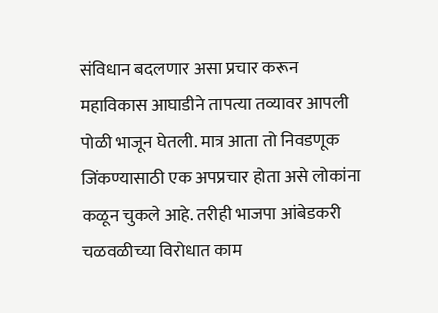संविधान बदलणार असा प्रचार करून महाविकास आघाडीने तापत्या तव्यावर आपली पोळी भाजून घेतली. मात्र आता तो निवडणूक जिंकण्यासाठी एक अपप्रचार होता असे लोकांना कळून चुकले आहे. तरीही भाजपा आंबेडकरी चळवळीच्या विरोधात काम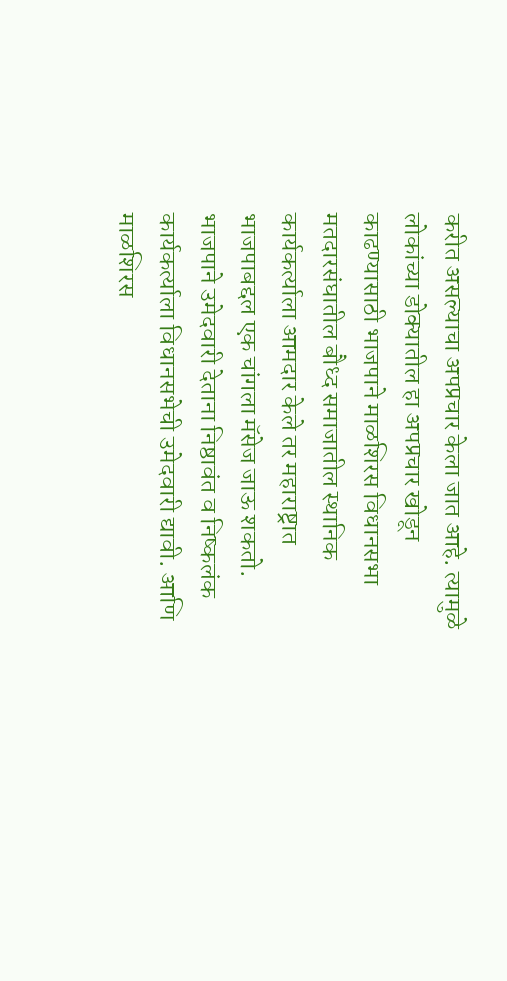करीत असल्याचा अपप्रचार केला जात आहे. त्यामुळे लोकांच्या डोक्यातील हा अपप्रचार खोडून काढण्यासाठी भाजपाने माळशिरस विधानसभा मतदारसंघातील बौध्द समाजातील स्थानिक कार्यकर्त्याला आमदार केले तर महाराष्ट्रात भाजपाबद्दल एक चांगला मॅसेज जाऊ शकतो. भाजपाने उमेदवारी देताना निष्ठावंत व निष्कलंक कार्यकर्त्याला विधानसभेची उमेदवारी द्यावी. आणि माळशिरस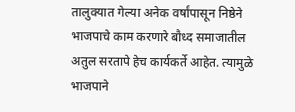तालुक्यात गेल्या अनेक वर्षांपासून निष्ठेने भाजपाचे काम करणारे बौध्द समाजातील अतुल सरतापे हेच कार्यकर्ते आहेत. त्यामुळे भाजपाने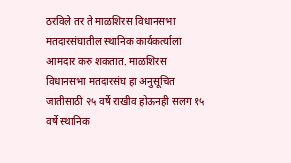ठरविले तर ते माळशिरस विधानसभा मतदारसंघातील स्थानिक कार्यकर्त्याला आमदार करु शकतात. माळशिरस विधानसभा मतदारसंघ हा अनुसूचित जातीसाठी २५ वर्षे राखीव होऊनही सलग १५ वर्षे स्थानिक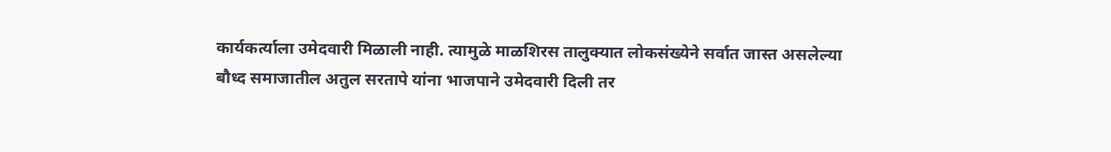कार्यकर्त्याला उमेदवारी मिळाली नाही. त्यामुळे माळशिरस तालुक्यात लोकसंख्येने सर्वात जास्त असलेल्या बौध्द समाजातील अतुल सरतापे यांना भाजपाने उमेदवारी दिली तर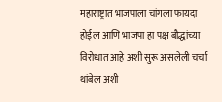महाराष्ट्रात भाजपाला चांगला फायदा होईल आणि भाजपा हा पक्ष बौद्धांच्या विरोधात आहे अशी सुरू असलेली चर्चा थांबेल अशी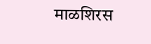माळशिरस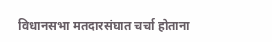विधानसभा मतदारसंघात चर्चा होताना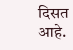दिसत आहे.